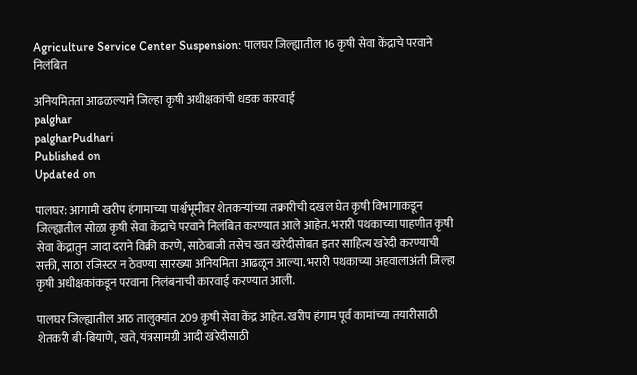Agriculture Service Center Suspension: पालघर जिल्ह्यातील 16 कृषी सेवा केंद्राचे परवाने निलंबित

अनियमितता आढळल्याने जिल्हा कृषी अधीक्षकांची धडक कारवाई
palghar
palgharPudhari
Published on
Updated on

पालघर: आगामी खरीप हंगामाच्या पार्श्वभूमीवर शेतकऱ्यांच्या तक्रारीची दखल घेत कृषी विभागाकडून जिल्ह्यातील सोळा कृषी सेवा केंद्राचे परवाने निलंबित करण्यात आले आहेत. भरारी पथकाच्या पाहणीत कृषी सेवा केंद्रातुन जादा दराने विक्री करणे, साठेबाजी तसेच खत खरेदीसोबत इतर साहित्य खरेदी करण्याची सक्ती, साठा रजिस्टर न ठेवण्या सारख्या अनियमिता आढळून आल्या. भरारी पथकाच्या अहवालाअंती जिल्हा कृषी अधीक्षकांकडून परवाना निलंबनाची कारवाई करण्यात आली.

पालघर जिल्ह्यातील आठ तालुक्यांत 209 कृषी सेवा केंद्र आहेत. खरीप हंगाम पूर्व कामांच्या तयारीसाठी शेतकरी बी-बियाणे, खते, यंत्रसामग्री आदी खरेदीसाठी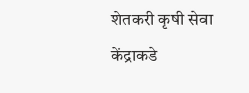शेतकरी कृषी सेवा केंद्राकडे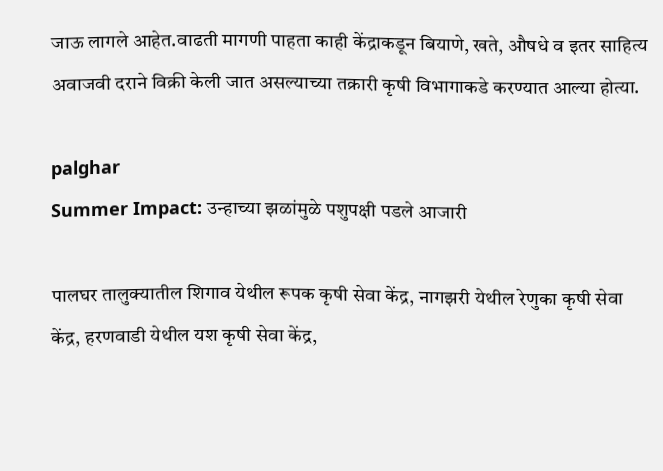जाऊ लागले आहेत.वाढती मागणी पाहता काही केंद्राकडून बियाणे, खते, औषधे व इतर साहित्य अवाजवी दराने विक्री केली जात असल्याच्या तक्रारी कृषी विभागाकडे करण्यात आल्या होत्या.

palghar
Summer Impact: उन्हाच्या झळांमुळे पशुपक्षी पडले आजारी

पालघर तालुक्यातील शिगाव येथील रूपक कृषी सेवा केंद्र, नागझरी येथील रेणुका कृषी सेवा केंद्र, हरणवाडी येथील यश कृषी सेवा केंद्र,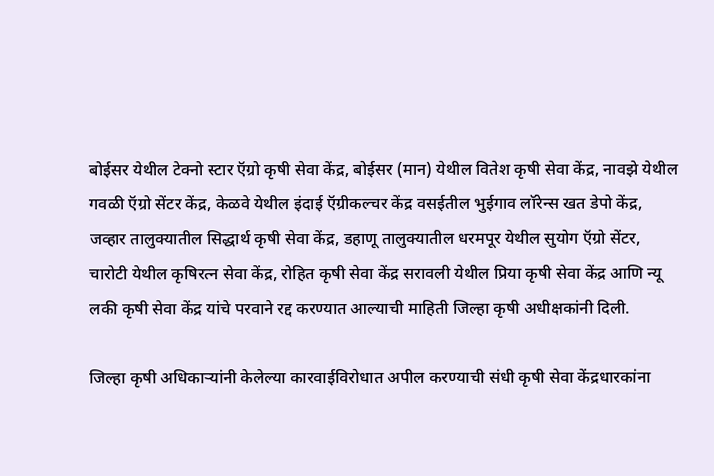बोईसर येथील टेक्नो स्टार ऍग्रो कृषी सेवा केंद्र, बोईसर (मान) येथील वितेश कृषी सेवा केंद्र, नावझे येथील गवळी ऍग्रो सेंटर केंद्र, केळवे येथील इंदाई ऍग्रीकल्चर केंद्र वसईतील भुईगाव लॉरेन्स खत डेपो केंद्र, जव्हार तालुक्यातील सिद्धार्थ कृषी सेवा केंद्र, डहाणू तालुक्यातील धरमपूर येथील सुयोग ऍग्रो सेंटर, चारोटी येथील कृषिरत्न सेवा केंद्र, रोहित कृषी सेवा केंद्र सरावली येथील प्रिया कृषी सेवा केंद्र आणि न्यू लकी कृषी सेवा केंद्र यांचे परवाने रद्द करण्यात आल्याची माहिती जिल्हा कृषी अधीक्षकांनी दिली.

जिल्हा कृषी अधिकाऱ्यांनी केलेल्या कारवाईविरोधात अपील करण्याची संधी कृषी सेवा केंद्रधारकांना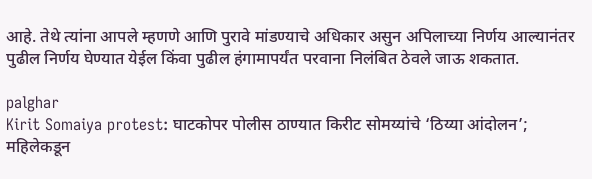आहे. तेथे त्यांना आपले म्हणणे आणि पुरावे मांडण्याचे अधिकार असुन अपिलाच्या निर्णय आल्यानंतर पुढील निर्णय घेण्यात येईल किंवा पुढील हंगामापर्यंत परवाना निलंबित ठेवले जाऊ शकतात.

palghar
Kirit Somaiya protest: घाटकोपर पोलीस ठाण्यात किरीट सोमय्यांचे ‌‘ठिय्या आंदोलन‌’; महिलेकडून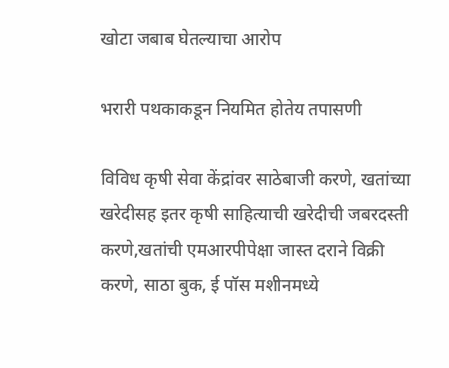खोटा जबाब घेतल्याचा आरोप

भरारी पथकाकडून नियमित होतेय तपासणी

विविध कृषी सेवा केंद्रांवर साठेबाजी करणे, खतांच्या खरेदीसह इतर कृषी साहित्याची खरेदीची जबरदस्ती करणे,खतांची एमआरपीपेक्षा जास्त दराने विक्री करणे, साठा बुक, ई पॉस मशीनमध्ये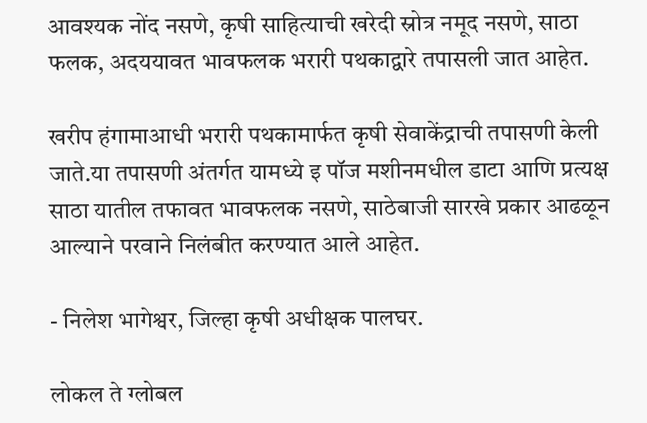आवश्यक नोंद नसणे, कृषी साहित्याची खरेदी स्रोत्र नमूद नसणे, साठा फलक, अदययावत भावफलक भरारी पथकाद्वारे तपासली जात आहेत.

खरीप हंगामाआधी भरारी पथकामार्फत कृषी सेवाकेंद्राची तपासणी केली जाते.या तपासणी अंतर्गत यामध्ये इ पॉज मशीनमधील डाटा आणि प्रत्यक्ष साठा यातील तफावत भावफलक नसणे, साठेबाजी सारखे प्रकार आढळून आल्याने परवाने निलंबीत करण्यात आले आहेत.

- निलेश भागेश्वर, जिल्हा कृषी अधीक्षक पालघर.

लोकल ते ग्लोबल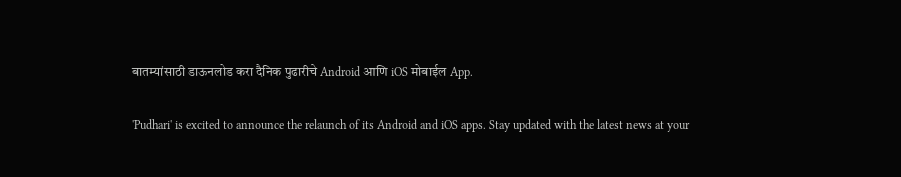बातम्यांसाठी डाऊनलोड करा दैनिक पुढारीचे Android आणि iOS मोबाईल App.

'Pudhari' is excited to announce the relaunch of its Android and iOS apps. Stay updated with the latest news at your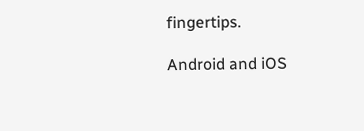fingertips.

Android and iOS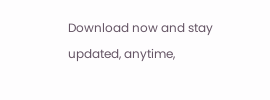Download now and stay updated, anytime,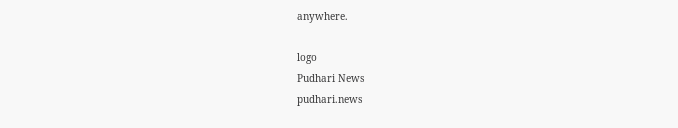anywhere.

logo
Pudhari News
pudhari.news